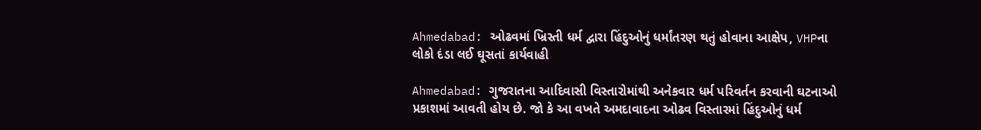Ahmedabad: ઓઢવમાં ખ્રિસ્તી ધર્મ દ્વારા હિંદુઓનું ધર્માંતરણ થતું હોવાના આક્ષેપ, VHPના લોકો દંડા લઈ ઘૂસતાં કાર્યવાહી

Ahmedabad: ગુજરાતના આદિવાસી વિસ્તારોમાંથી અનેકવાર ધર્મ પરિવર્તન કરવાની ઘટનાઓ પ્રકાશમાં આવતી હોય છે. જો કે આ વખતે અમદાવાદના ઓઢવ વિસ્તારમાં હિંદુઓનું ધર્મ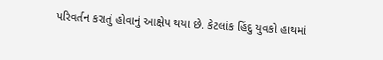પરિવર્તન કરાતું હોવાનું આક્ષેપ થયા છે. કેટલાંક હિંદુ યુવકો હાથમાં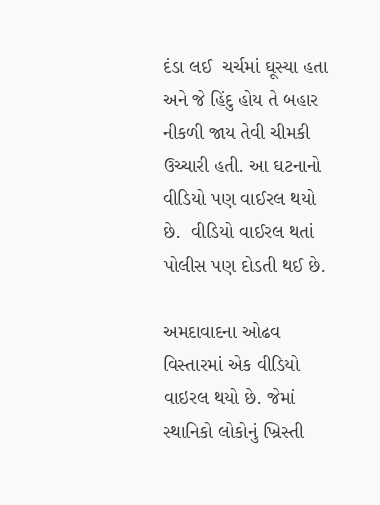દંડા લઈ  ચર્ચમાં ઘૂસ્યા હતા અને જે હિંદુ હોય તે બહાર નીકળી જાય તેવી ચીમકી ઉચ્ચારી હતી. આ ઘટનાનો વીડિયો પણ વાઈરલ થયો છે.  વીડિયો વાઈરલ થતાં પોલીસ પણ દોડતી થઈ છે.

અમદાવાદના ઓઢવ વિસ્તારમાં એક વીડિયો વાઇરલ થયો છે. જેમાં સ્થાનિકો લોકોનું ખ્રિસ્તી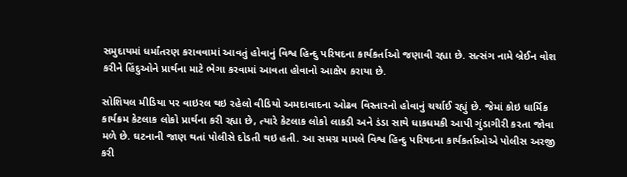સમુદાયમાં ધર્માંતરણ કરાવવામાં આવતું હોવાનું વિશ્વ હિન્દુ પરિષદના કાર્યકર્તાઓ જણાવી રહ્યા છે. સત્સંગ નામે બ્રેઈન વોશ કરીને હિંદુઓને પ્રાર્થના માટે ભેગા કરવામાં આવતા હોવાનો આક્ષેપ કરાયા છે.

સોશિયલ મીડિયા પર વાઇરલ થઇ રહેલો વીડિયો અમદાવાદના ઓઢવ વિસ્તારનો હોવાનું ચર્ચાઈ રહ્યું છે. જેમાં કોઇ ધાર્મિક કાર્યક્રમ કેટલાક લોકો પ્રાર્થના કરી રહ્યા છે, ત્યારે કેટલાક લોકો લાકડી અને ડંડા સાથે ધાકધમકી આપી ગુંડાગીરી કરતા જોવા મળે છે. ઘટનાની જાણ થતાં પોલીસે દોડતી થઇ હતી. આ સમગ્ર મામલે વિશ્વ હિન્દુ પરિષદના કાર્યકર્તાઓએ પોલીસ અરજી કરી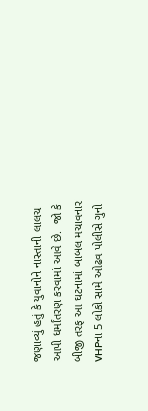જણાવ્યું હતું કે યુવાનોને નાસ્તાની લાલચ આપી ધર્માંતરણ કરવામાં આવે છે.  જો કે બીજી તરફ આ ઘટનામાં બાબલ મચાવનાર VHPના 5 લોકો સામે ઓઢવ પોલીસે ગુનો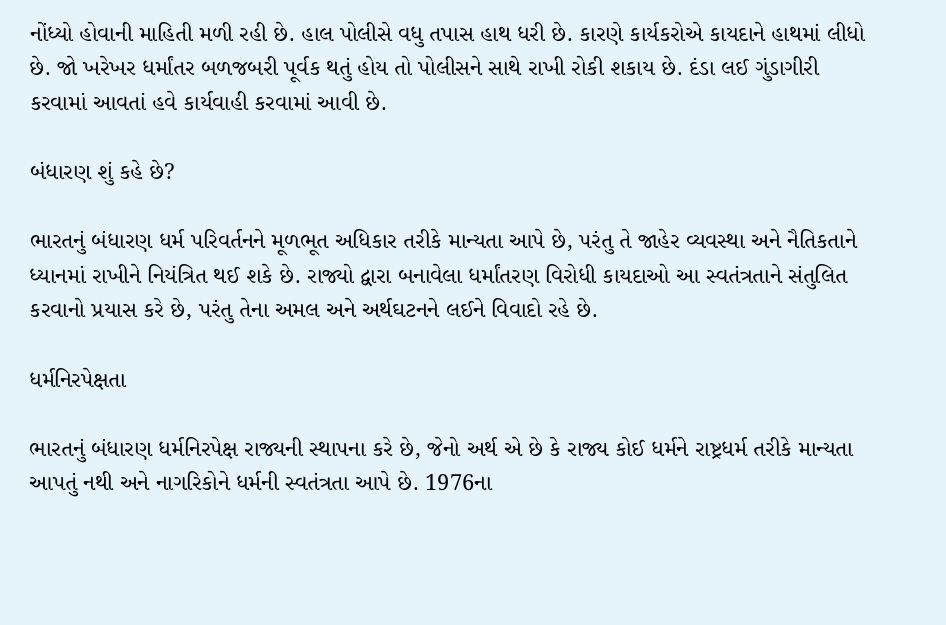નોંધ્યો હોવાની માહિતી મળી રહી છે. હાલ પોલીસે વધુ તપાસ હાથ ધરી છે. કારણે કાર્યકરોએ કાયદાને હાથમાં લીધો છે. જો ખરેખર ધર્માંતર બળજબરી પૂર્વક થતું હોય તો પોલીસને સાથે રાખી રોકી શકાય છે. દંડા લઈ ગુંડાગીરી કરવામાં આવતાં હવે કાર્યવાહી કરવામાં આવી છે.

બંધારણ શું કહે છે?

ભારતનું બંધારણ ધર્મ પરિવર્તનને મૂળભૂત અધિકાર તરીકે માન્યતા આપે છે, પરંતુ તે જાહેર વ્યવસ્થા અને નૈતિકતાને ધ્યાનમાં રાખીને નિયંત્રિત થઈ શકે છે. રાજ્યો દ્વારા બનાવેલા ધર્માંતરણ વિરોધી કાયદાઓ આ સ્વતંત્રતાને સંતુલિત કરવાનો પ્રયાસ કરે છે, પરંતુ તેના અમલ અને અર્થઘટનને લઈને વિવાદો રહે છે.

ધર્મનિરપેક્ષતા

ભારતનું બંધારણ ધર્મનિરપેક્ષ રાજ્યની સ્થાપના કરે છે, જેનો અર્થ એ છે કે રાજ્ય કોઈ ધર્મને રાષ્ટ્રધર્મ તરીકે માન્યતા આપતું નથી અને નાગરિકોને ધર્મની સ્વતંત્રતા આપે છે. 1976ના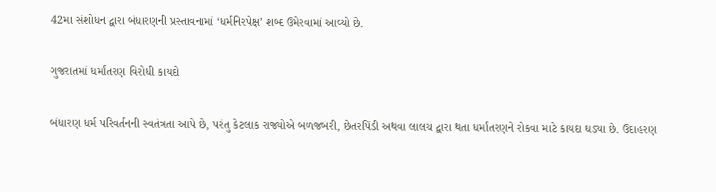42મા સંશોધન દ્વારા બંધારણની પ્રસ્તાવનામાં ‘ધર્મનિરપેક્ષ’ શબ્દ ઉમેરવામાં આવ્યો છે.

ગુજરાતમાં ધર્માંતરણ વિરોધી કાયદો

બંધારણ ધર્મ પરિવર્તનની સ્વતંત્રતા આપે છે, પરંતુ કેટલાક રાજ્યોએ બળજબરી, છેતરપિંડી અથવા લાલચ દ્વારા થતા ધર્માંતરણને રોકવા માટે કાયદા ઘડ્યા છે. ઉદાહરણ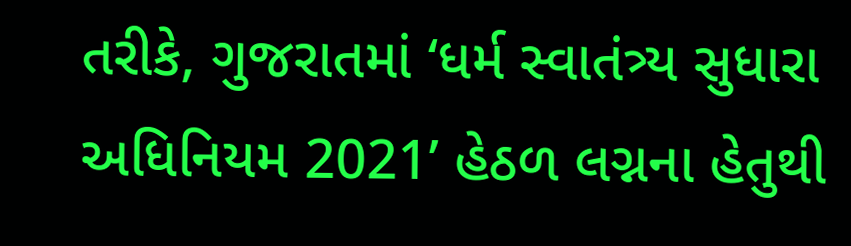તરીકે, ગુજરાતમાં ‘ધર્મ સ્વાતંત્ર્ય સુધારા અધિનિયમ 2021’ હેઠળ લગ્નના હેતુથી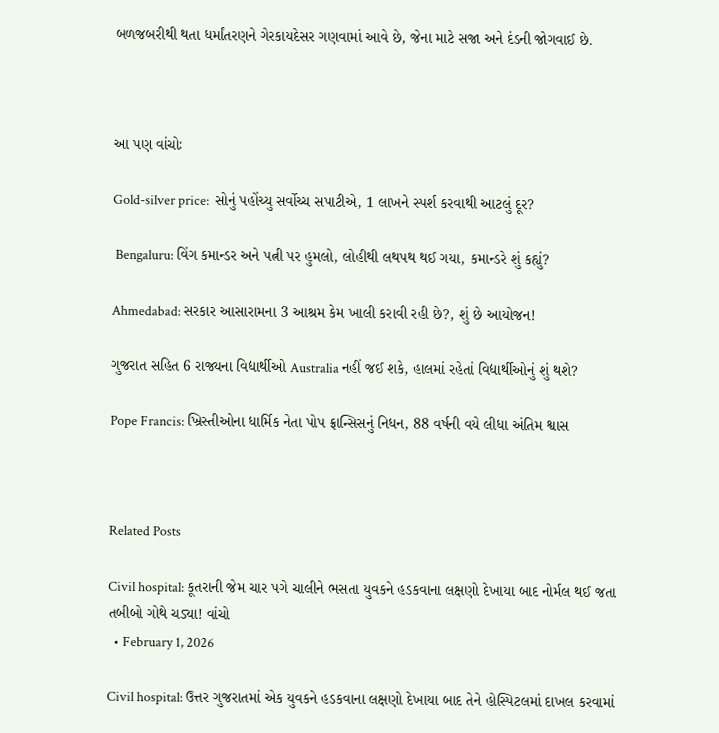બળજબરીથી થતા ધર્માંતરણને ગેરકાયદેસર ગણવામાં આવે છે, જેના માટે સજા અને દંડની જોગવાઈ છે.



આ પણ વાંચોઃ

Gold-silver price:  સોનું પહોંચ્યુ સર્વોચ્ચ સપાટીએ, 1 લાખને સ્પર્શ કરવાથી આટલું દૂર?

 Bengaluru: વિંગ કમાન્ડર અને પત્ની પર હુમલો, લોહીથી લથપથ થઈ ગયા, કમાન્ડરે શું કહ્યું?

Ahmedabad: સરકાર આસારામના 3 આશ્રમ કેમ ખાલી કરાવી રહી છે?, શું છે આયોજન!

ગુજરાત સહિત 6 રાજ્યના વિદ્યાર્થીઓ Australia નહીં જઈ શકે, હાલમાં રહેતાં વિદ્યાર્થીઓનું શું થશે?

Pope Francis: ખ્રિસ્તીઓના ધાર્મિક નેતા પોપ ફ્રાન્સિસનું નિધન, 88 વર્ષની વયે લીધા અંતિમ શ્વાસ



Related Posts

Civil hospital: કૂતરાની જેમ ચાર પગે ચાલીને ભસતા યુવકને હડકવાના લક્ષણો દેખાયા બાદ નોર્મલ થઈ જતા તબીબો ગોથે ચડ્યા! વાંચો
  • February 1, 2026

Civil hospital: ઉત્તર ગુજરાતમાં એક યુવકને હડકવાના લક્ષણો દેખાયા બાદ તેને હોસ્પિટલમાં દાખલ કરવામાં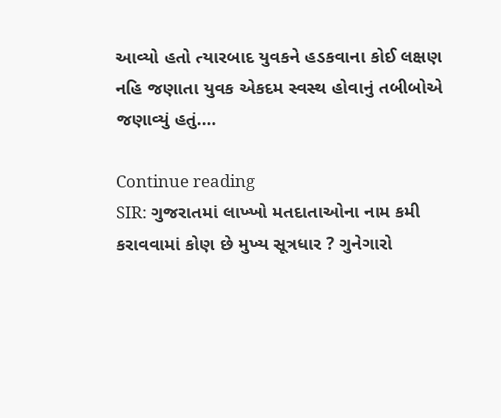આવ્યો હતો ત્યારબાદ યુવકને હડકવાના કોઈ લક્ષણ નહિ જણાતા યુવક એકદમ સ્વસ્થ હોવાનું તબીબોએ જણાવ્યું હતું.…

Continue reading
SIR: ગુજરાતમાં લાખ્ખો મતદાતાઓના નામ કમી કરાવવામાં કોણ છે મુખ્ય સૂત્રધાર ? ગુનેગારો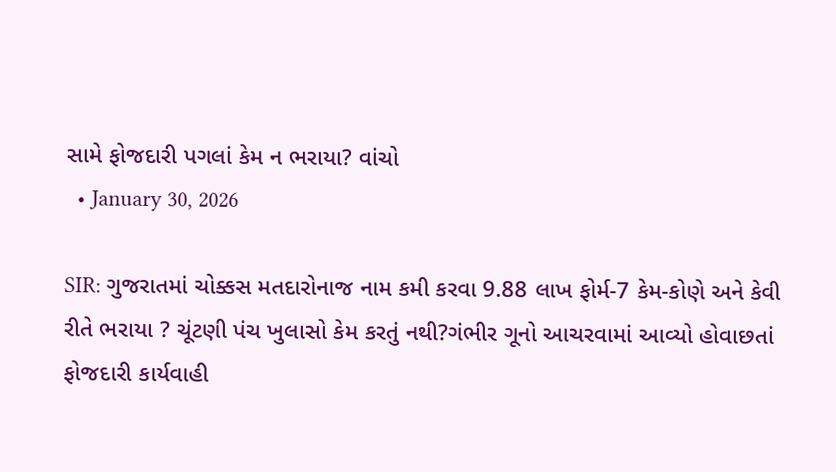સામે ફોજદારી પગલાં કેમ ન ભરાયા? વાંચો
  • January 30, 2026

SIR: ગુજરાતમાં ચોક્કસ મતદારોનાજ નામ કમી કરવા 9.88 લાખ ફોર્મ-7 કેમ-કોણે અને કેવી રીતે ભરાયા ? ચૂંટણી પંચ ખુલાસો કેમ કરતું નથી?ગંભીર ગૂનો આચરવામાં આવ્યો હોવાછતાં ફોજદારી કાર્યવાહી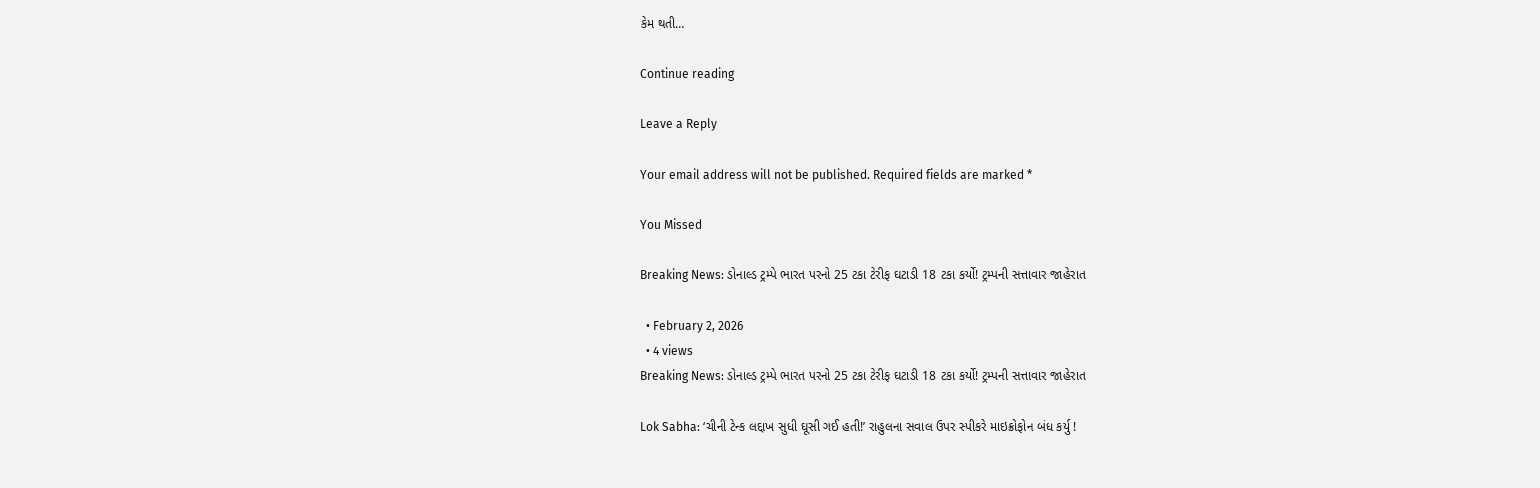કેમ થતી…

Continue reading

Leave a Reply

Your email address will not be published. Required fields are marked *

You Missed

Breaking News: ડોનાલ્ડ ટ્રમ્પે ભારત પરનો 25 ટકા ટેરીફ ઘટાડી 18 ટકા કર્યો! ટ્રમ્પની સત્તાવાર જાહેરાત

  • February 2, 2026
  • 4 views
Breaking News: ડોનાલ્ડ ટ્રમ્પે ભારત પરનો 25 ટકા ટેરીફ ઘટાડી 18 ટકા કર્યો! ટ્રમ્પની સત્તાવાર જાહેરાત

Lok Sabha: ‘ચીની ટેન્ક લદ્દાખ સુધી ઘૂસી ગઈ હતી!’ રાહુલના સવાલ ઉપર સ્પીકરે માઇક્રોફોન બંધ કર્યુ !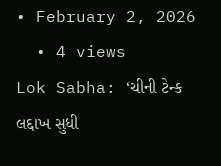• February 2, 2026
  • 4 views
Lok Sabha: ‘ચીની ટેન્ક લદ્દાખ સુધી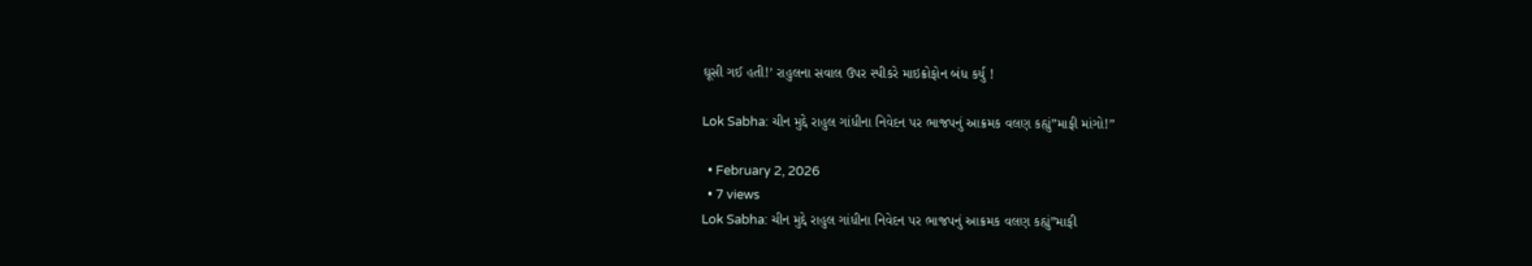ઘૂસી ગઈ હતી!’ રાહુલના સવાલ ઉપર સ્પીકરે માઇક્રોફોન બંધ કર્યુ !

Lok Sabha: ચીન મુદ્દે રાહુલ ગાંધીના નિવેદન પર ભાજપનું આક્રમક વલણ કહ્યું”માફી માંગો!”

  • February 2, 2026
  • 7 views
Lok Sabha: ચીન મુદ્દે રાહુલ ગાંધીના નિવેદન પર ભાજપનું આક્રમક વલણ કહ્યું”માફી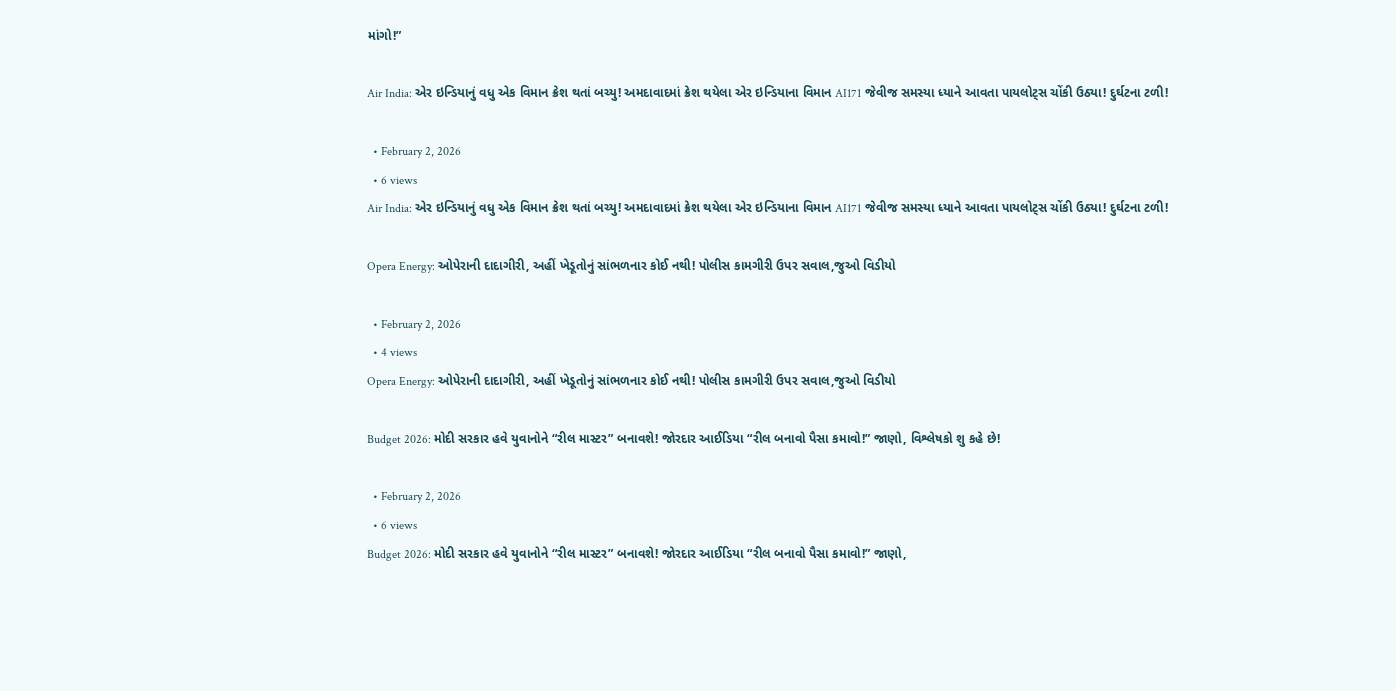માંગો!”

Air India: એર ઇન્ડિયાનું વધુ એક વિમાન ક્રેશ થતાં બચ્યુ! અમદાવાદમાં ક્રેશ થયેલા એર ઇન્ડિયાના વિમાન AI171 જેવીજ સમસ્યા ધ્યાને આવતા પાયલોટ્સ ચોંકી ઉઠ્યા! દુર્ઘટના ટળી!

  • February 2, 2026
  • 6 views
Air India: એર ઇન્ડિયાનું વધુ એક વિમાન ક્રેશ થતાં બચ્યુ! અમદાવાદમાં ક્રેશ થયેલા એર ઇન્ડિયાના વિમાન AI171 જેવીજ સમસ્યા ધ્યાને આવતા પાયલોટ્સ ચોંકી ઉઠ્યા! દુર્ઘટના ટળી!

Opera Energy: ઓપેરાની દાદાગીરી, અહીં ખેડૂતોનું સાંભળનાર કોઈ નથી! પોલીસ કામગીરી ઉપર સવાલ,જુઓ વિડીયો

  • February 2, 2026
  • 4 views
Opera Energy: ઓપેરાની દાદાગીરી, અહીં ખેડૂતોનું સાંભળનાર કોઈ નથી! પોલીસ કામગીરી ઉપર સવાલ,જુઓ વિડીયો

Budget 2026: મોદી સરકાર હવે યુવાનોને “રીલ માસ્ટર” બનાવશે! જોરદાર આઈડિયા “રીલ બનાવો પૈસા કમાવો!” જાણો, વિશ્લેષકો શુ કહે છે!

  • February 2, 2026
  • 6 views
Budget 2026: મોદી સરકાર હવે યુવાનોને “રીલ માસ્ટર” બનાવશે! જોરદાર આઈડિયા “રીલ બનાવો પૈસા કમાવો!” જાણો,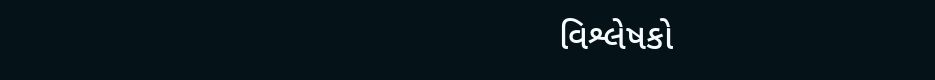વિશ્લેષકો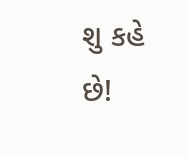શુ કહે છે!